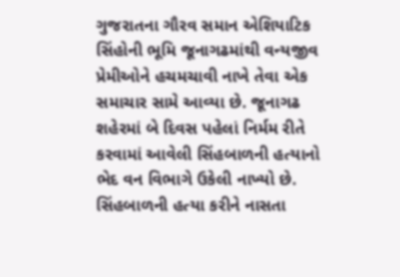ગુજરાતના ગૌરવ સમાન એશિયાટિક સિંહોની ભૂમિ જૂનાગઢમાંથી વન્યજીવ પ્રેમીઓને હચમચાવી નાખે તેવા એક સમાચાર સામે આવ્યા છે. જૂનાગઢ શહેરમાં બે દિવસ પહેલાં નિર્મમ રીતે કરવામાં આવેલી સિંહબાળની હત્યાનો ભેદ વન વિભાગે ઉકેલી નાખ્યો છે. સિંહબાળની હત્યા કરીને નાસતા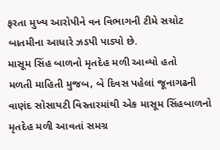ફરતા મુખ્ય આરોપીને વન વિભાગની ટીમે સચોટ બાતમીના આધારે ઝડપી પાડ્યો છે.
માસૂમ સિંહ બાળનો મૃતદેહ મળી આવ્યો હતો
મળતી માહિતી મુજબ, બે દિવસ પહેલાં જૂનાગઢની વાણંદ સોસાયટી વિસ્તારમાંથી એક માસૂમ સિંહબાળનો મૃતદેહ મળી આવતાં સમગ્ર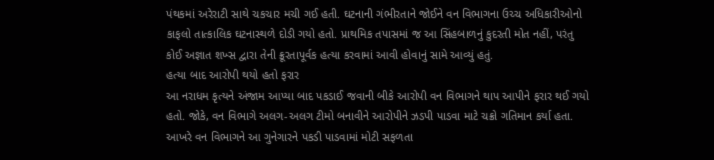પંથકમાં અરેરાટી સાથે ચકચાર મચી ગઈ હતી. ઘટનાની ગંભીરતાને જોઈને વન વિભાગના ઉચ્ચ અધિકારીઓનો કાફલો તાત્કાલિક ઘટનાસ્થળે દોડી ગયો હતો. પ્રાથમિક તપાસમાં જ આ સિંહબાળનું કુદરતી મોત નહીં, પરંતુ કોઈ અજ્ઞાત શખ્સ દ્વારા તેની ક્રૂરતાપૂર્વક હત્યા કરવામાં આવી હોવાનું સામે આવ્યું હતું.
હત્યા બાદ આરોપી થયો હતો ફરાર
આ નરાધમ કૃત્યને અંજામ આપ્યા બાદ પકડાઈ જવાની બીકે આરોપી વન વિભાગને થાપ આપીને ફરાર થઈ ગયો હતો. જોકે, વન વિભાગે અલગ-અલગ ટીમો બનાવીને આરોપીને ઝડપી પાડવા માટે ચક્રો ગતિમાન કર્યા હતા. આખરે વન વિભાગને આ ગુનેગારને પકડી પાડવામાં મોટી સફળતા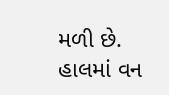મળી છે. હાલમાં વન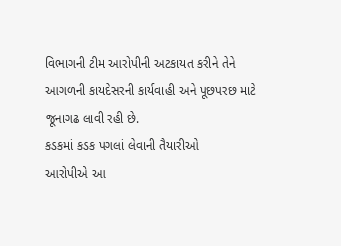વિભાગની ટીમ આરોપીની અટકાયત કરીને તેને આગળની કાયદેસરની કાર્યવાહી અને પૂછપરછ માટે જૂનાગઢ લાવી રહી છે.
કડકમાં કડક પગલાં લેવાની તૈયારીઓ
આરોપીએ આ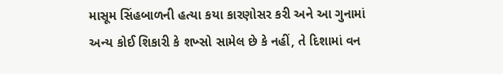માસૂમ સિંહબાળની હત્યા કયા કારણોસર કરી અને આ ગુનામાં અન્ય કોઈ શિકારી કે શખ્સો સામેલ છે કે નહીં, તે દિશામાં વન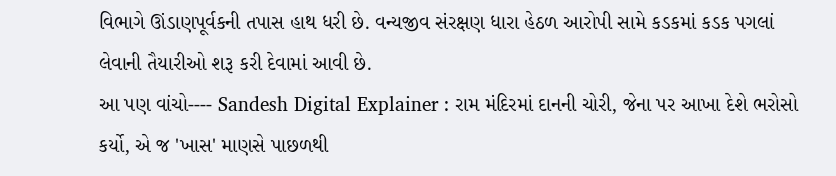વિભાગે ઊંડાણપૂર્વકની તપાસ હાથ ધરી છે. વન્યજીવ સંરક્ષણ ધારા હેઠળ આરોપી સામે કડકમાં કડક પગલાં લેવાની તૈયારીઓ શરૂ કરી દેવામાં આવી છે.
આ પણ વાંચો---- Sandesh Digital Explainer : રામ મંદિરમાં દાનની ચોરી, જેના પર આખા દેશે ભરોસો કર્યો, એ જ 'ખાસ' માણસે પાછળથી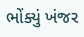ભોંક્યું ખંજર